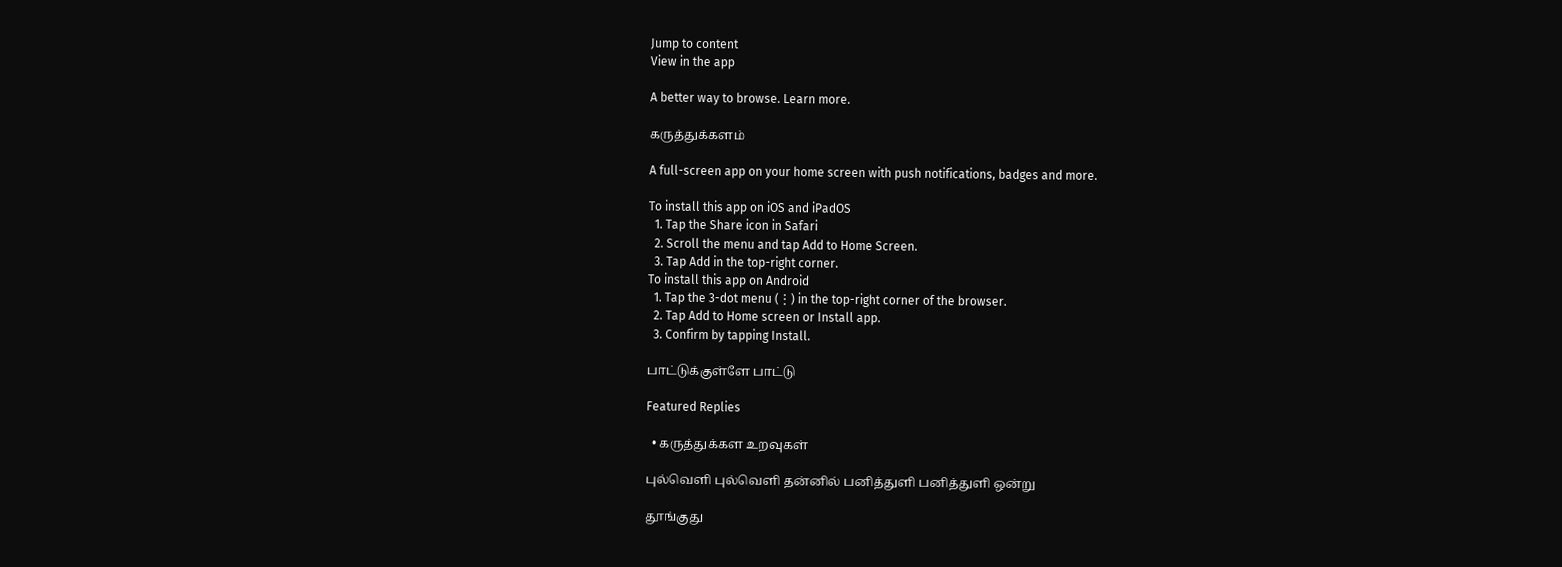Jump to content
View in the app

A better way to browse. Learn more.

கருத்துக்களம்

A full-screen app on your home screen with push notifications, badges and more.

To install this app on iOS and iPadOS
  1. Tap the Share icon in Safari
  2. Scroll the menu and tap Add to Home Screen.
  3. Tap Add in the top-right corner.
To install this app on Android
  1. Tap the 3-dot menu (⋮) in the top-right corner of the browser.
  2. Tap Add to Home screen or Install app.
  3. Confirm by tapping Install.

பாட்டுக்குள்ளே பாட்டு

Featured Replies

  • கருத்துக்கள உறவுகள்

புல்வெளி புல்வெளி தன்னில் பனித்துளி பனித்துளி ஒன்று

தூங்குது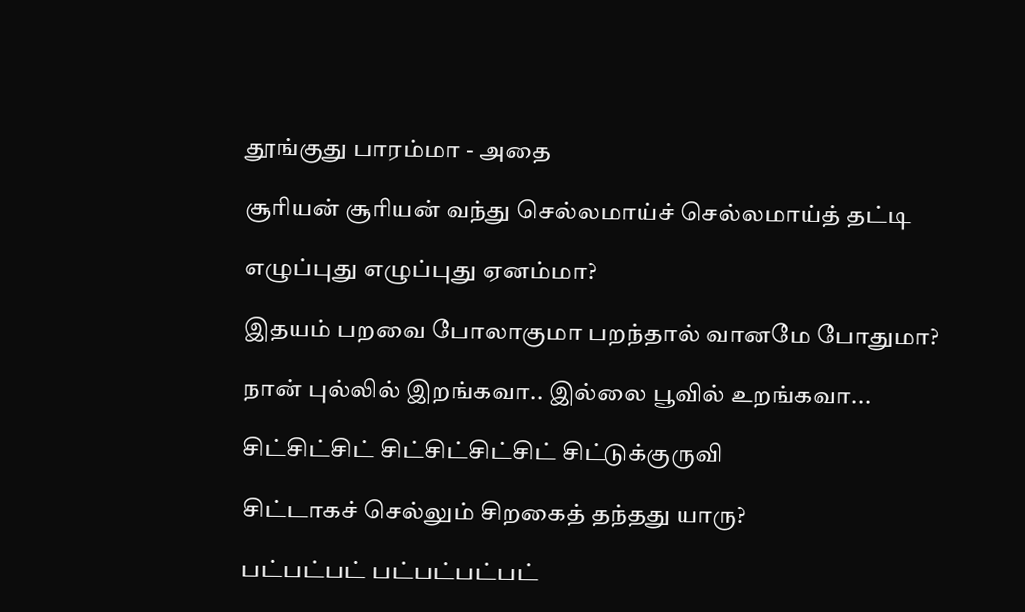தூங்குது பாரம்மா - அதை

சூரியன் சூரியன் வந்து செல்லமாய்ச் செல்லமாய்த் தட்டி

எழுப்புது எழுப்புது ஏனம்மா?

இதயம் பறவை போலாகுமா பறந்தால் வானமே போதுமா?

நான் புல்லில் இறங்கவா.. இல்லை பூவில் உறங்கவா...

சிட்சிட்சிட் சிட்சிட்சிட்சிட் சிட்டுக்குருவி

சிட்டாகச் செல்லும் சிறகைத் தந்தது யாரு?

பட்பட்பட் பட்பட்பட்பட்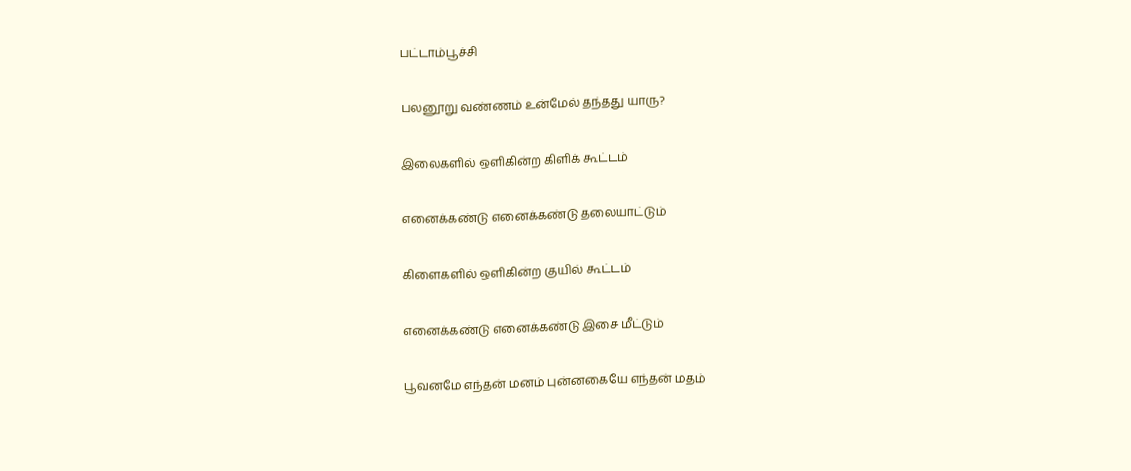பட்டாம்பூச்சி

பலனூறு வண்ணம் உன்மேல் தந்தது யாரு?

இலைகளில் ஒளிகின்ற கிளிக் கூட்டம்

எனைக்கண்டு எனைக்கண்டு தலையாட்டும்

கிளைகளில் ஒளிகின்ற குயில் கூட்டம்

எனைக்கண்டு எனைக்கண்டு இசை மீட்டும்

பூவனமே எந்தன் மனம் புன்னகையே எந்தன் மதம்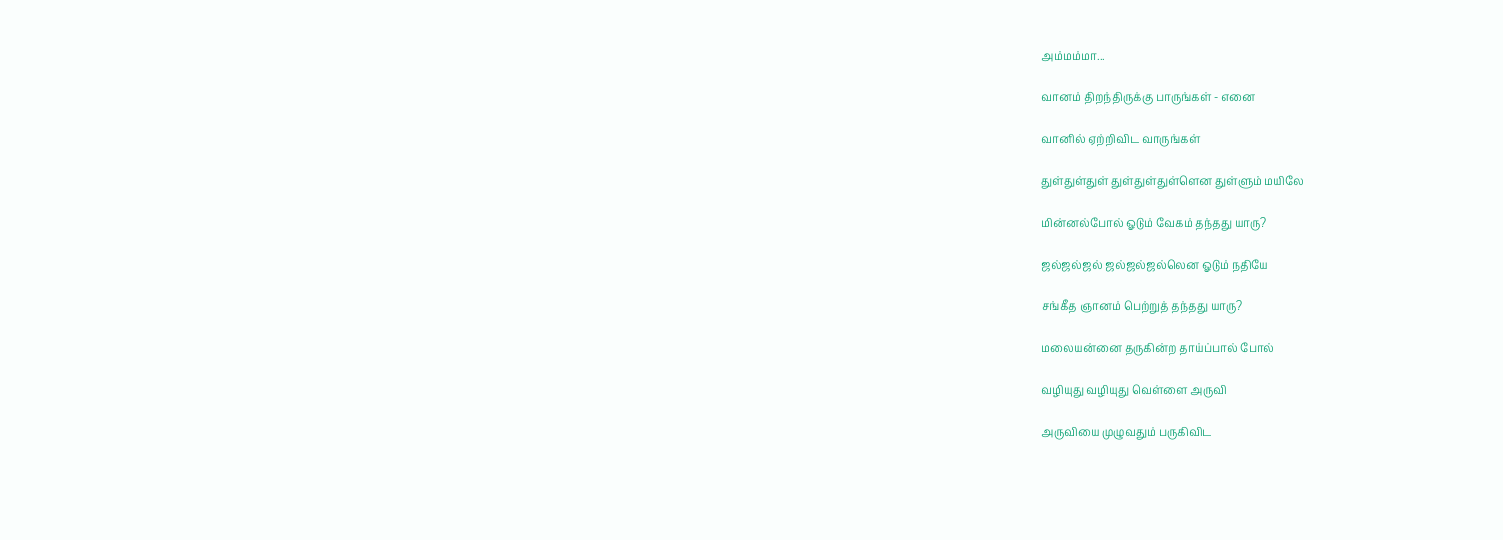அம்மம்மா...

வானம் திறந்திருக்கு பாருங்கள் - எனை

வானில் ஏற்றிவிட வாருங்கள்

துள்துள்துள் துள்துள்துள்ளென துள்ளும் மயிலே

மின்னல்போல் ஓடும் வேகம் தந்தது யாரு?

ஜல்ஜல்ஜல் ஜல்ஜல்ஜல்லென ஓடும் நதியே

சங்கீத ஞானம் பெற்றுத் தந்தது யாரு?

மலையன்னை தருகின்ற தாய்ப்பால் போல்

வழியுது வழியுது வெள்ளை அருவி

அருவியை முழுவதும் பருகிவிட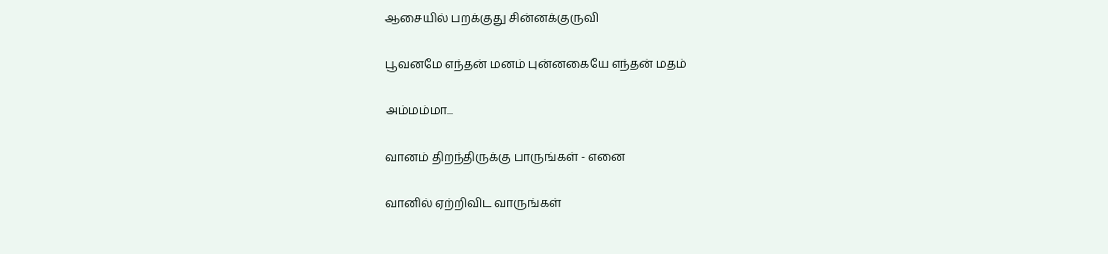ஆசையில் பறக்குது சின்னக்குருவி

பூவனமே எந்தன் மனம் புன்னகையே எந்தன் மதம்

அம்மம்மா...

வானம் திறந்திருக்கு பாருங்கள் - எனை

வானில் ஏற்றிவிட வாருங்கள்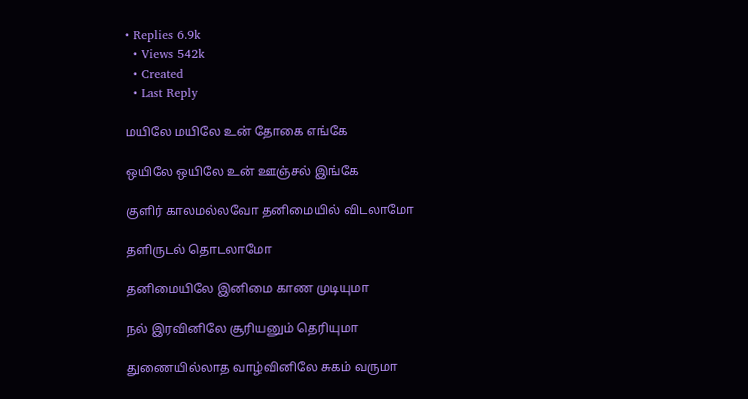• Replies 6.9k
  • Views 542k
  • Created
  • Last Reply

மயிலே மயிலே உன் தோகை எங்கே

ஒயிலே ஒயிலே உன் ஊஞ்சல் இங்கே

குளிர் காலமல்லவோ தனிமையில் விடலாமோ

தளிருடல் தொடலாமோ

தனிமையிலே இனிமை காண முடியுமா

நல் இரவினிலே சூரியனும் தெரியுமா

துணையில்லாத வாழ்வினிலே சுகம் வருமா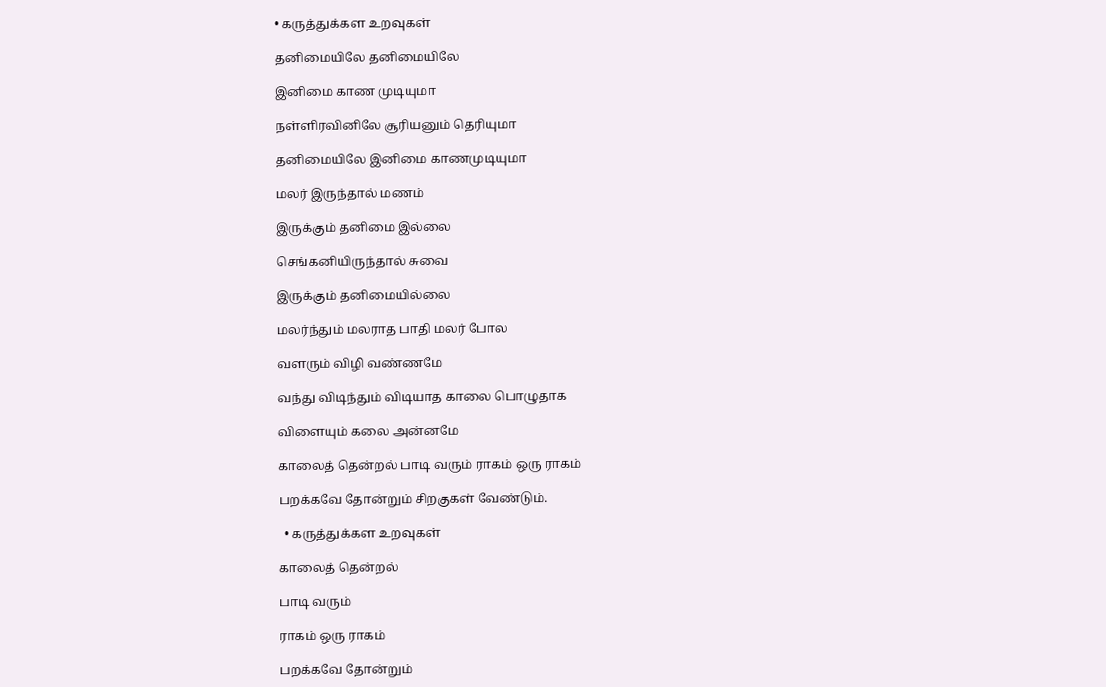• கருத்துக்கள உறவுகள்

தனிமையிலே தனிமையிலே

இனிமை காண முடியுமா

நள்ளிரவினிலே சூரியனும் தெரியுமா

தனிமையிலே இனிமை காணமுடியுமா

மலர் இருந்தால் மணம்

இருக்கும் தனிமை இல்லை

செங்கனியிருந்தால் சுவை

இருக்கும் தனிமையில்லை

மலர்ந்தும் மலராத பாதி மலர் போல

வளரும் விழி வண்ணமே

வந்து விடிந்தும் விடியாத காலை பொழுதாக

விளையும் கலை அன்னமே

காலைத் தென்றல் பாடி வரும் ராகம் ஒரு ராகம்

பறக்கவே தோன்றும் சிறகுகள் வேண்டும்.

  • கருத்துக்கள உறவுகள்

காலைத் தென்றல்

பாடி வரும்

ராகம் ஒரு ராகம்

பறக்கவே தோன்றும்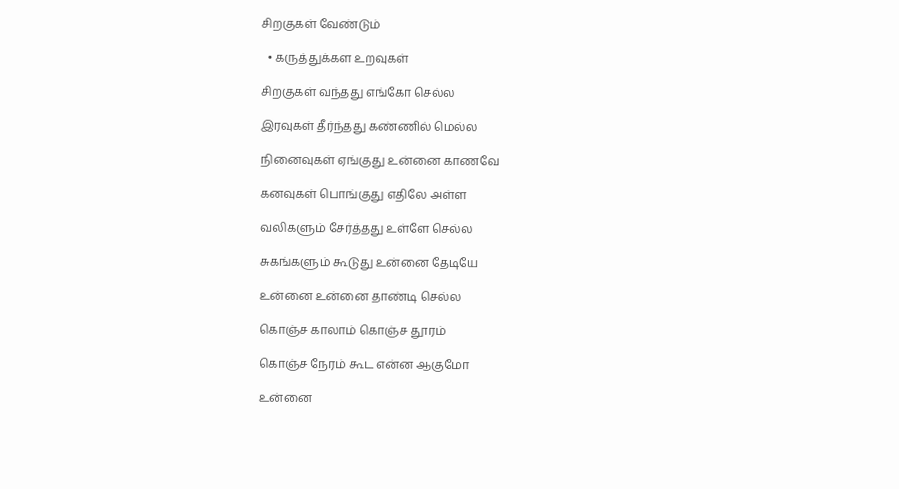சிறகுகள் வேண்டும்

  • கருத்துக்கள உறவுகள்

சிறகுகள் வந்தது எங்கோ செல்ல

இரவுகள் தீர்ந்தது கண்ணில் மெல்ல

நினைவுகள் ஏங்குது உன்னை காணவே

கனவுகள் பொங்குது எதிலே அள்ள

வலிகளும் சேர்த்தது உள்ளே செல்ல

சுகங்களும் கூடுது உன்னை தேடியே

உன்னை உன்னை தாண்டி செல்ல

கொஞ்ச காலாம் கொஞ்ச தூரம்

கொஞ்ச நேரம் கூட என்ன ஆகுமோ

உன்னை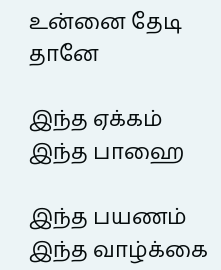உன்னை தேடி தானே

இந்த ஏக்கம் இந்த பாஹை

இந்த பயணம் இந்த வாழ்க்கை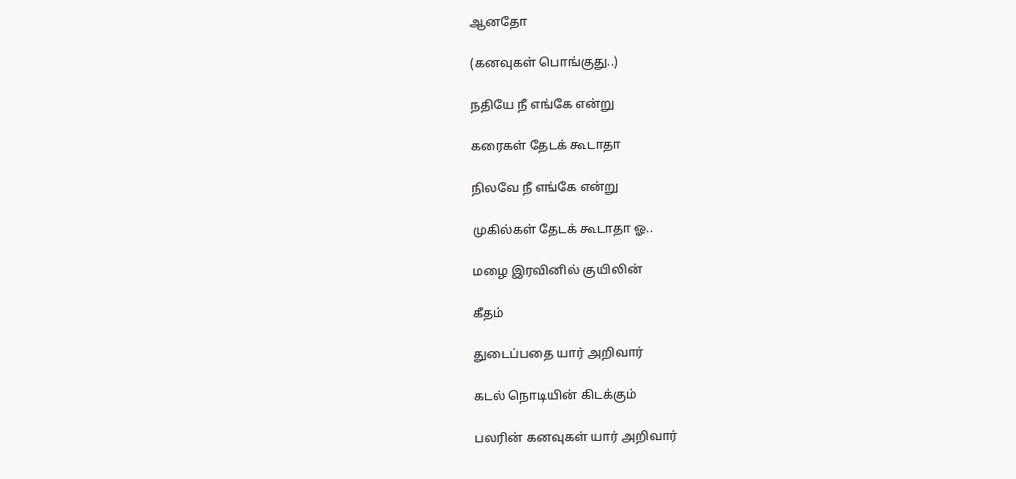ஆனதோ

(கனவுகள் பொங்குது..)

நதியே நீ எங்கே என்று

கரைகள் தேடக் கூடாதா

நிலவே நீ எங்கே என்று

முகில்கள் தேடக் கூடாதா ஓ..

மழை இரவினில் குயிலின்

கீதம்

துடைப்பதை யார் அறிவார்

கடல் நொடியின் கிடக்கும்

பலரின் கனவுகள் யார் அறிவார்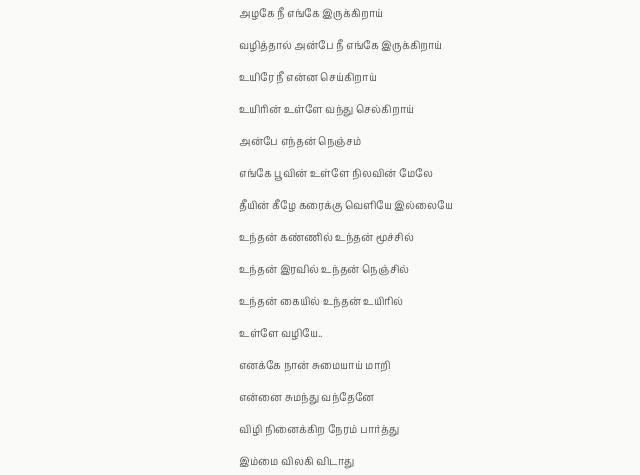அழகே நீ எங்கே இருக்கிறாய்

வழித்தால் அன்பே நீ எங்கே இருக்கிறாய்

உயிரே நீ என்ன செய்கிறாய்

உயிரின் உள்ளே வந்து செல்கிறாய்

அன்பே எந்தன் நெஞ்சம்

எங்கே பூவின் உள்ளே நிலவின் மேலே

தீயின் கீழே கரைக்கு வெளியே இல்லையே

உந்தன் கண்ணில் உந்தன் மூச்சில்

உந்தன் இரவில் உந்தன் நெஞ்சில்

உந்தன் கையில் உந்தன் உயிரில்

உள்ளே வழியே..

எனக்கே நான் சுமையாய் மாறி

என்னை சுமந்து வந்தேனே

விழி நினைக்கிற நேரம் பார்த்து

இம்மை விலகி விடாது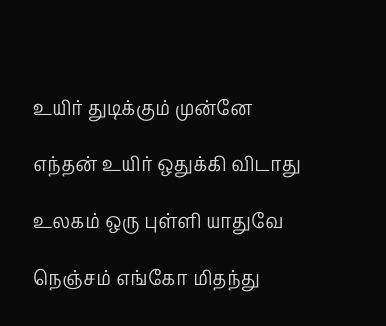உயிர் துடிக்கும் முன்னே

எந்தன் உயிர் ஒதுக்கி விடாது

உலகம் ஒரு புள்ளி யாதுவே

நெஞ்சம் எங்கோ மிதந்து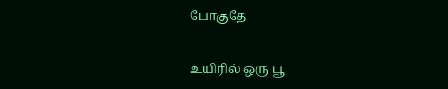போகுதே

உயிரில் ஒரு பூ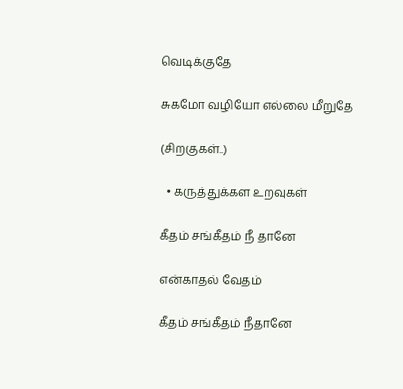வெடிக்குதே

சுகமோ வழியோ எல்லை மீறுதே

(சிறகுகள்..)

  • கருத்துக்கள உறவுகள்

கீதம் சங்கீதம் நீ தானே

என்காதல் வேதம்

கீதம் சங்கீதம் நீதானே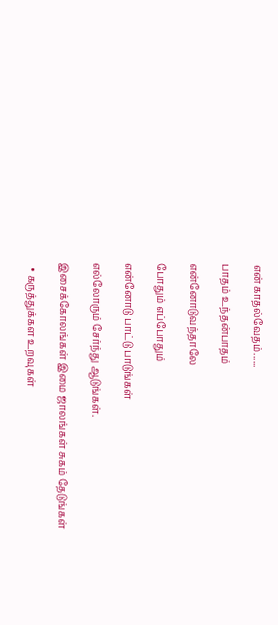என் காதல்வேதம்......

பாதம் உந்தன்பாதம்

என்னோடுவந்தாலே

போதும் எப்போதும்

என்னோடு பாட்டு பாடுங்கள்

எல்லோரும் சேர்ந்து ஆடுங்கள்.

இசைக்கோலங்கள் இமை ஜாலங்கள் சுகம் தேடுங்கள்

  • கருத்துக்கள உறவுகள்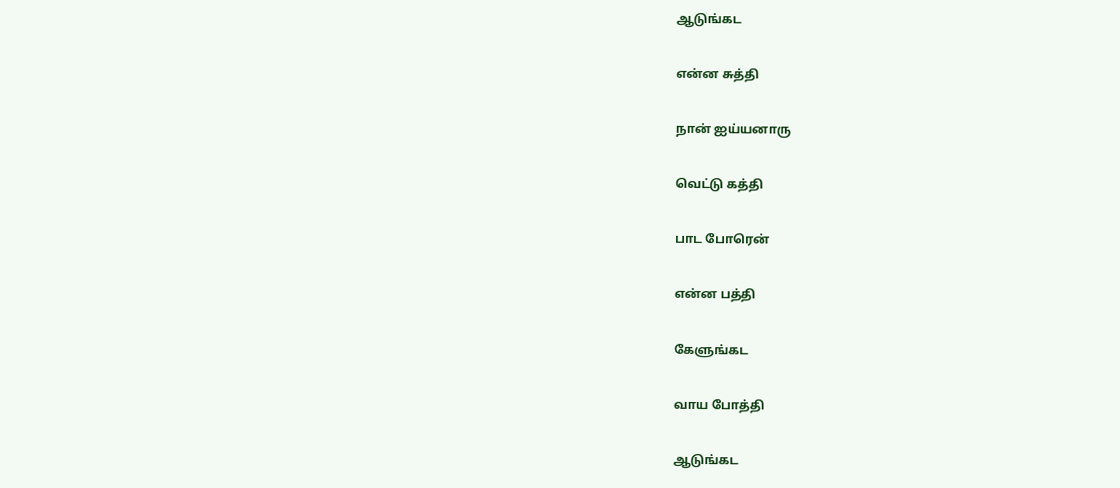ஆடுங்கட

என்ன சுத்தி

நான் ஐய்யனாரு

வெட்டு கத்தி

பாட போரென்

என்ன பத்தி

கேளுங்கட

வாய போத்தி

ஆடுங்கட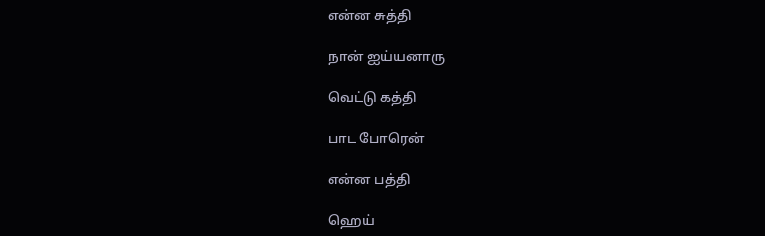என்ன சுத்தி

நான் ஐய்யனாரு

வெட்டு கத்தி

பாட போரென்

என்ன பத்தி

ஹெய்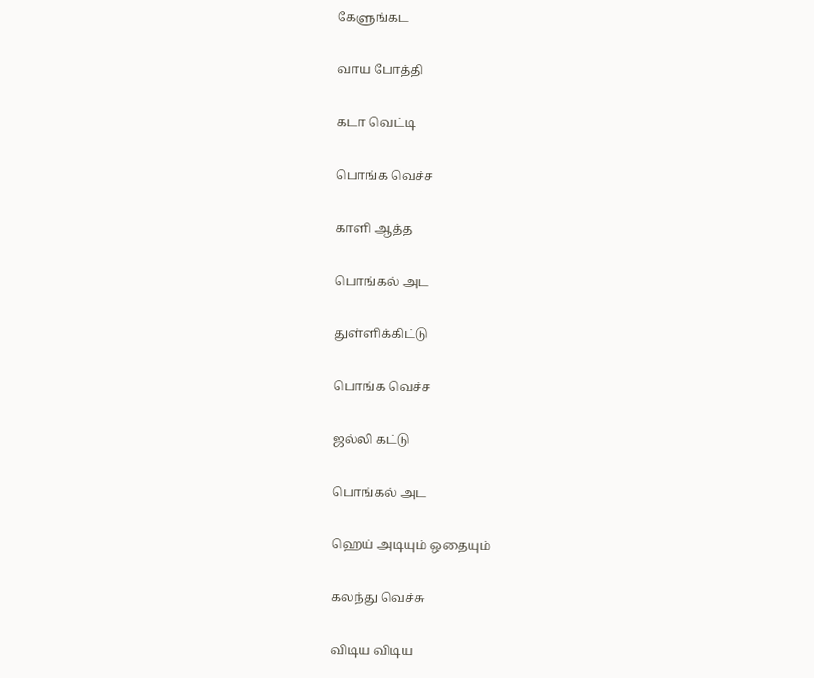கேளுங்கட

வாய போத்தி

கடா வெட்டி

பொங்க வெச்ச

காளி ஆத்த

பொங்கல் அட

துள்ளிக்கிட்டு

பொங்க வெச்ச

ஜல்லி கட்டு

பொங்கல் அட

ஹெய் அடியும் ஒதையும்

கலந்து வெச்சு

விடிய விடிய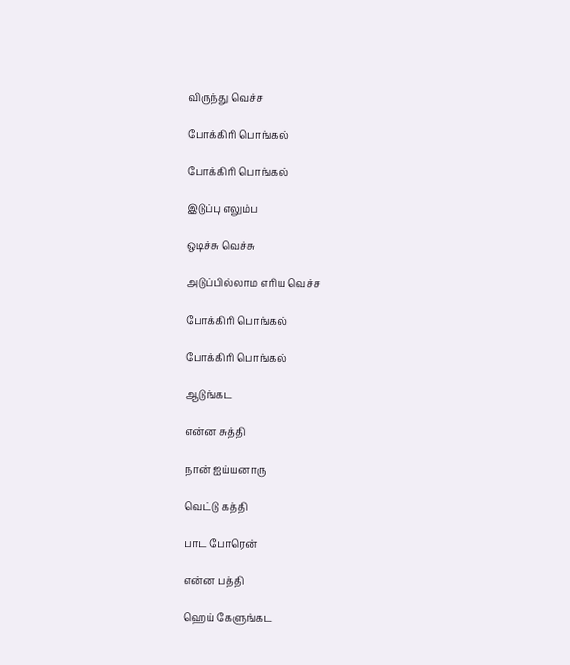விருந்து வெச்ச

போக்கிரி பொங்கல்

போக்கிரி பொங்கல்

இடுப்பு எலும்ப

ஒடிச்சு வெச்சு

அடுப்பில்லாம எரிய வெச்ச

போக்கிரி பொங்கல்

போக்கிரி பொங்கல்

ஆடுங்கட

என்ன சுத்தி

நான் ஐய்யனாரு

வெட்டு கத்தி

பாட போரென்

என்ன பத்தி

ஹெய் கேளுங்கட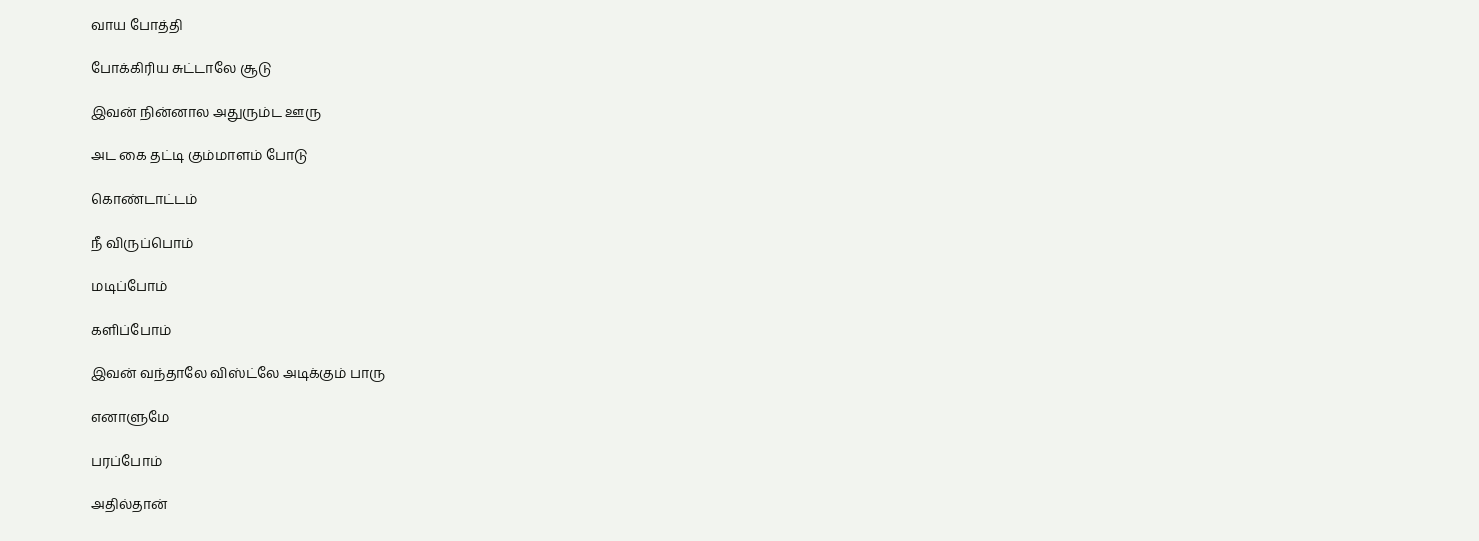வாய போத்தி

போக்கிரிய சுட்டாலே சூடு

இவன் நின்னால அதுரும்ட ஊரு

அட கை தட்டி கும்மாளம் போடு

கொண்டாட்டம்

நீ விருப்பொம்

மடிப்போம்

களிப்போம்

இவன் வந்தாலே விஸ்ட்லே அடிக்கும் பாரு

எனாளுமே

பரப்போம்

அதில்தான்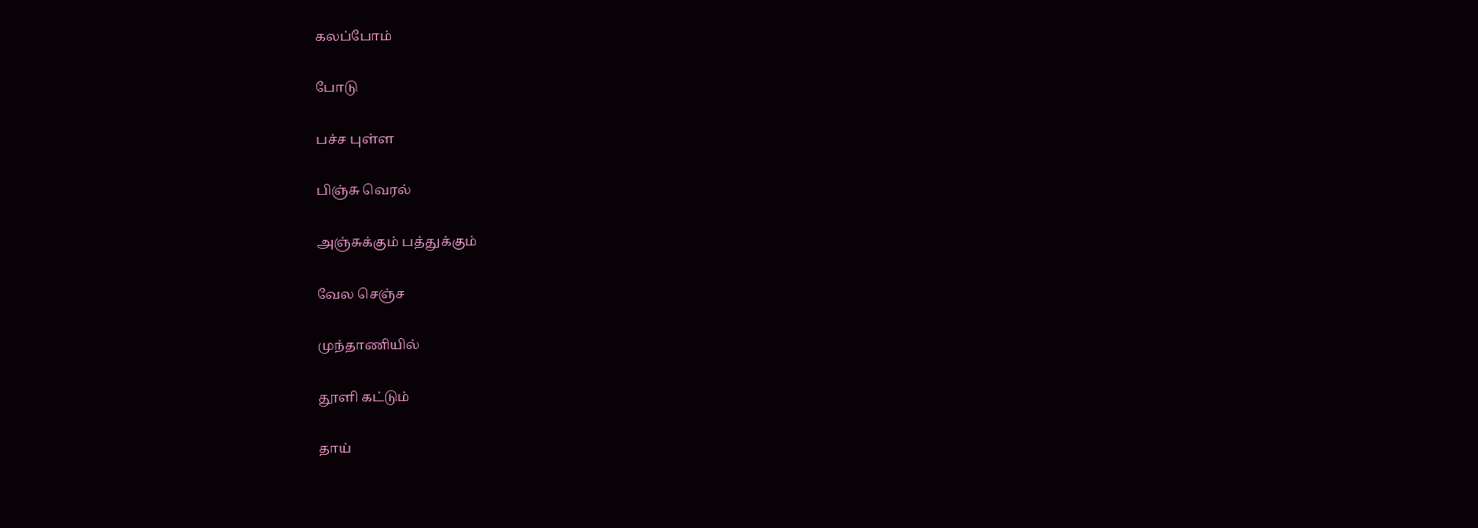கலப்போம்

போடு

பச்ச புள்ள

பிஞ்சு வெரல்

அஞ்சுக்கும் பத்துக்கும்

வேல செஞ்ச

முந்தாணியில்

தூளி கட்டும்

தாய்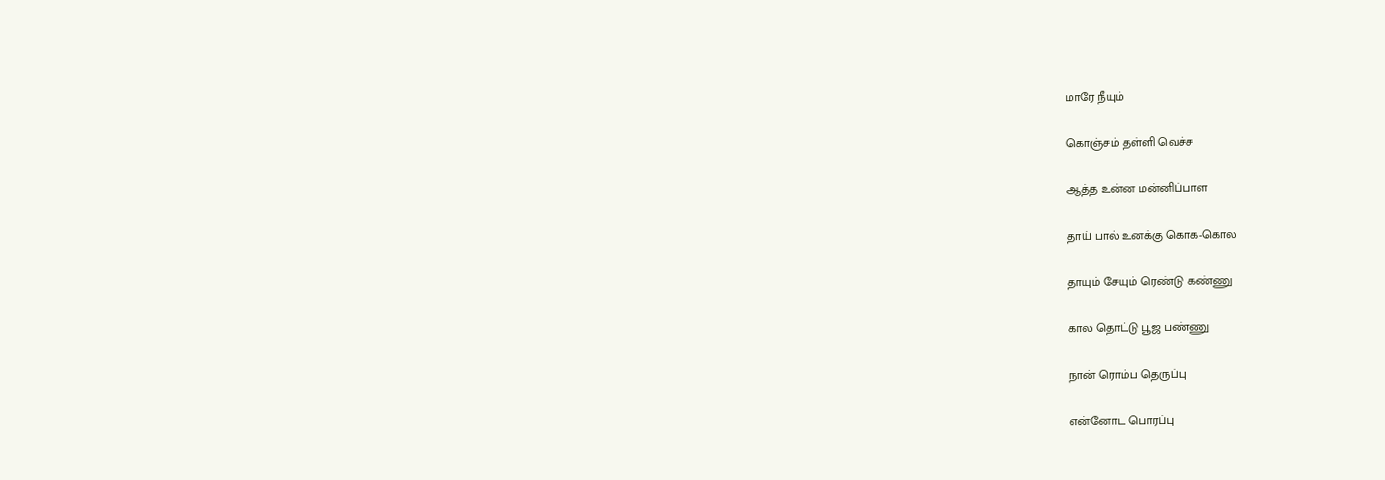மாரே நீயும்

கொஞ்சம் தள்ளி வெச்ச

ஆத்த உன்ன மன்னிப்பாள

தாய் பால் உனக்கு கொக-கொல

தாயும் சேயும் ரெண்டு கண்ணு

கால தொட்டு பூஜ பண்ணு

நான் ரொம்ப தெருப்பு

என்னோட பொரப்பு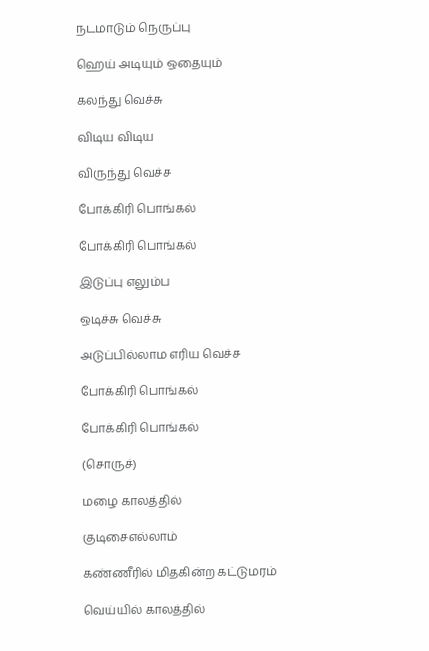நடமாடும் நெருப்பு

ஹெய் அடியும் ஒதையும்

கலந்து வெச்சு

விடிய விடிய

விருந்து வெச்ச

போக்கிரி பொங்கல்

போக்கிரி பொங்கல்

இடுப்பு எலும்ப

ஒடிச்சு வெச்சு

அடுப்பில்லாம எரிய வெச்ச

போக்கிரி பொங்கல்

போக்கிரி பொங்கல்

(சொருச்)

மழை காலத்தில்

குடிசைஎல்லாம்

கண்ணீரில் மிதகின்ற கட்டுமரம்

வெய்யில் காலத்தில்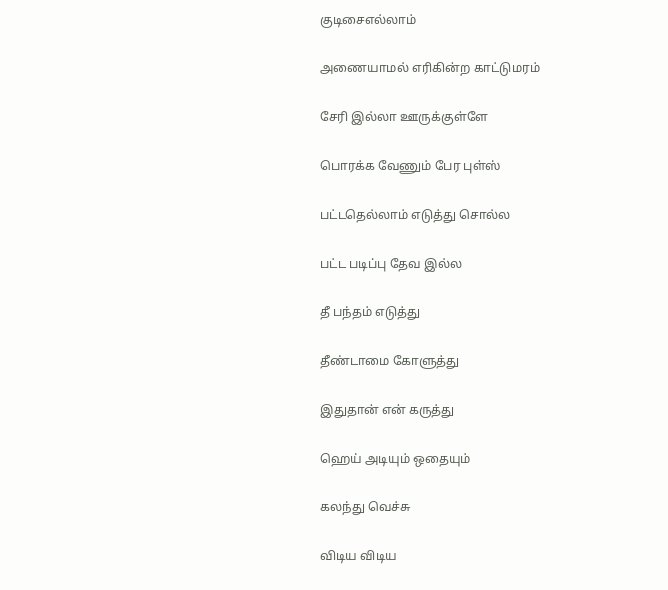குடிசைஎல்லாம்

அணையாமல் எரிகின்ற காட்டுமரம்

சேரி இல்லா ஊருக்குள்ளே

பொரக்க வேணும் பேர புள்ஸ்

பட்டதெல்லாம் எடுத்து சொல்ல

பட்ட படிப்பு தேவ இல்ல

தீ பந்தம் எடுத்து

தீண்டாமை கோளுத்து

இதுதான் என் கருத்து

ஹெய் அடியும் ஒதையும்

கலந்து வெச்சு

விடிய விடிய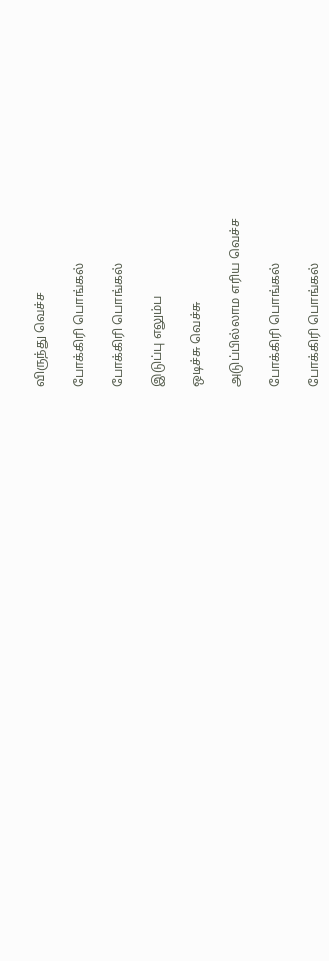விருந்து வெச்ச

போக்கிரி பொங்கல்

போக்கிரி பொங்கல்

இடுப்பு எலும்ப

ஒடிச்சு வெச்சு

அடுப்பில்லாம எரிய வெச்ச

போக்கிரி பொங்கல்

போக்கிரி பொங்கல்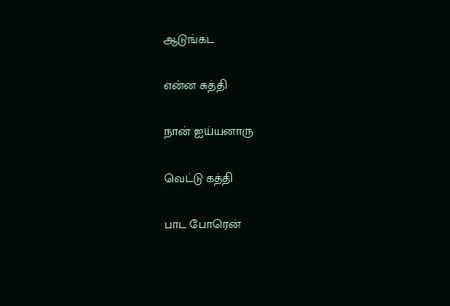ஆடுங்கட

என்ன சுத்தி

நான் ஐய்யனாரு

வெட்டு கத்தி

பாட போரென்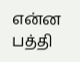என்ன பத்தி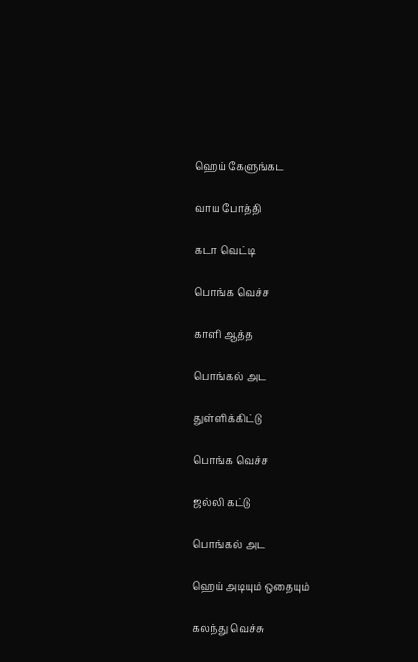ஹெய் கேளுங்கட

வாய போத்தி

கடா வெட்டி

பொங்க வெச்ச

காளி ஆத்த

பொங்கல் அட

துள்ளிக்கிட்டு

பொங்க வெச்ச

ஜல்லி கட்டு

பொங்கல் அட

ஹெய் அடியும் ஒதையும்

கலந்து வெச்சு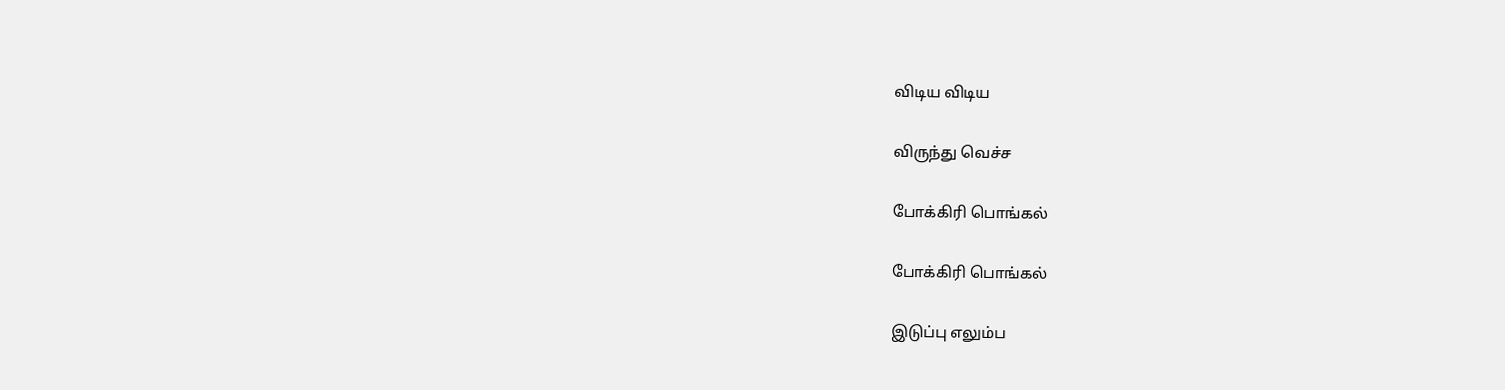விடிய விடிய

விருந்து வெச்ச

போக்கிரி பொங்கல்

போக்கிரி பொங்கல்

இடுப்பு எலும்ப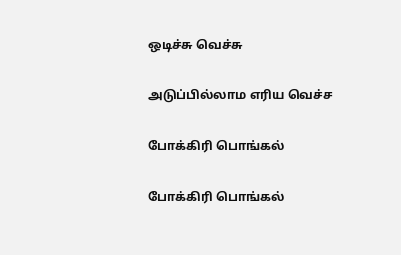ஒடிச்சு வெச்சு

அடுப்பில்லாம எரிய வெச்ச

போக்கிரி பொங்கல்

போக்கிரி பொங்கல்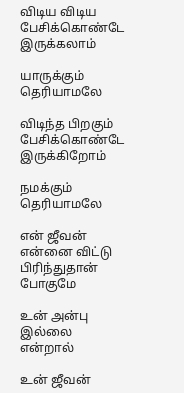விடிய விடிய பேசிக்கொண்டே இருக்கலாம்

யாருக்கும் தெரியாமலே

விடிந்த பிறகும் பேசிக்கொண்டே இருக்கிறோம்

நமக்கும் தெரியாமலே

என் ஜீவன் என்னை விட்டு பிரிந்துதான் போகுமே

உன் அன்பு இல்லை என்றால்

உன் ஜீவன்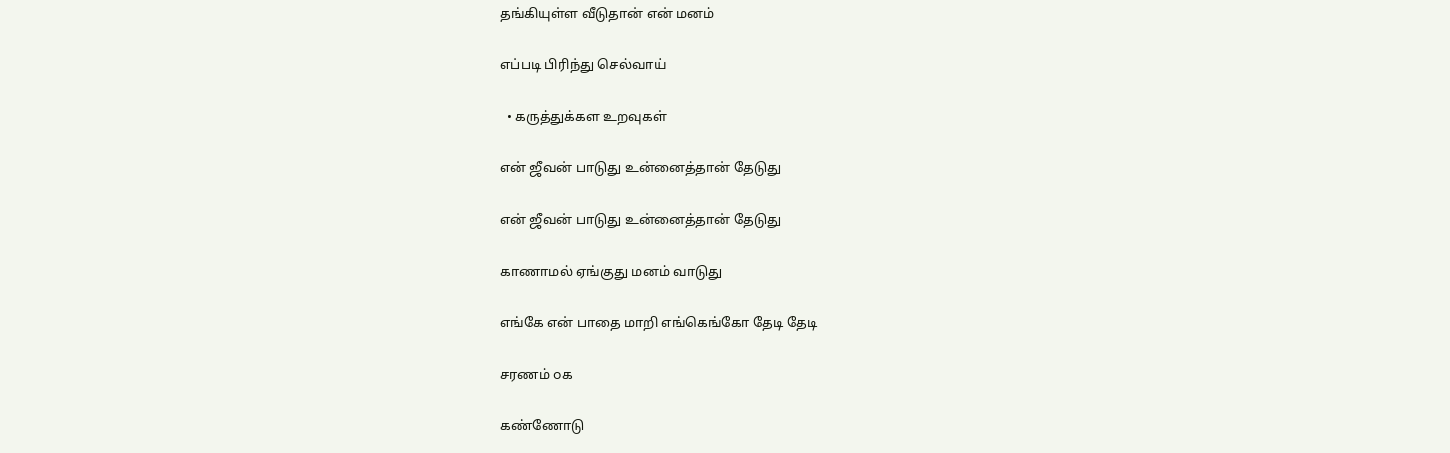தங்கியுள்ள வீடுதான் என் மனம்

எப்படி பிரிந்து செல்வாய்

  • கருத்துக்கள உறவுகள்

என் ஜீவன் பாடுது உன்னைத்தான் தேடுது

என் ஜீவன் பாடுது உன்னைத்தான் தேடுது

காணாமல் ஏங்குது மனம் வாடுது

எங்கே என் பாதை மாறி எங்கெங்கோ தேடி தேடி

சரணம் ௦௧

கண்ணோடு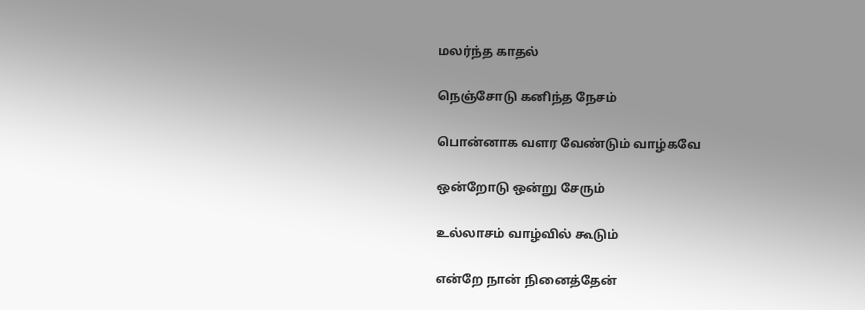மலர்ந்த காதல்

நெஞ்சோடு கனிந்த நேசம்

பொன்னாக வளர வேண்டும் வாழ்கவே

ஒன்றோடு ஒன்று சேரும்

உல்லாசம் வாழ்வில் கூடும்

என்றே நான் நினைத்தேன்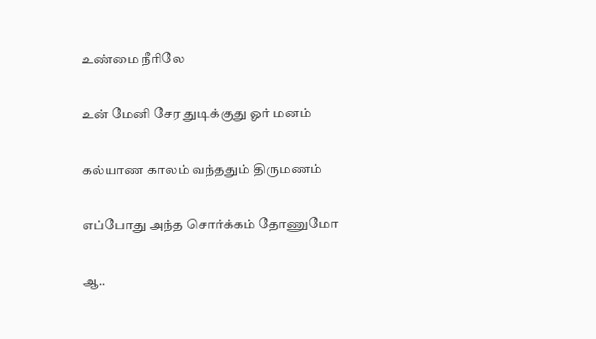உண்மை நீரிலே

உன் மேனி சேர துடிக்குது ஓர் மனம்

கல்யாண காலம் வந்ததும் திருமணம்

எப்போது அந்த சொர்க்கம் தோணுமோ

ஆ..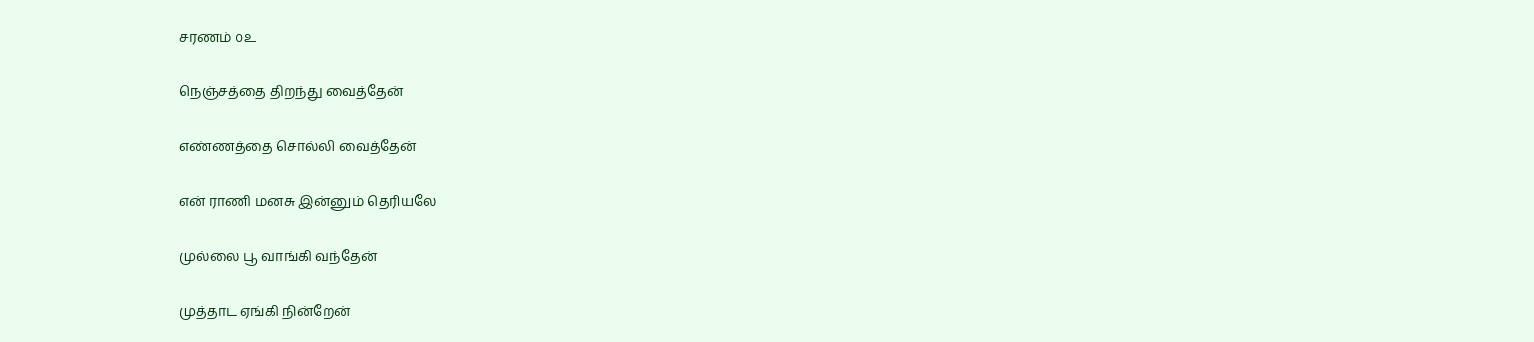சரணம் ௦௨

நெஞ்சத்தை திறந்து வைத்தேன்

எண்ணத்தை சொல்லி வைத்தேன்

என் ராணி மனசு இன்னும் தெரியலே

முல்லை பூ வாங்கி வந்தேன்

முத்தாட ஏங்கி நின்றேன்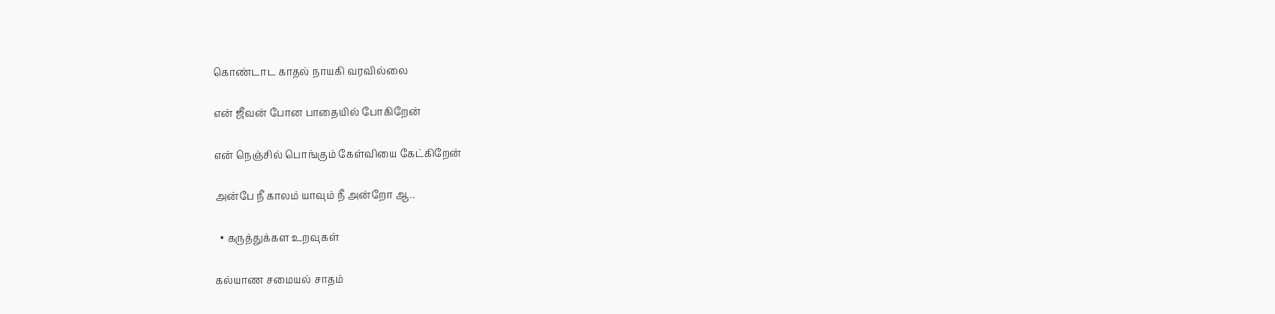கொண்டாட காதல் நாயகி வரவில்லை

என் ஜீவன் போன பாதையில் போகிறேன்

என் நெஞ்சில் பொங்கும் கேள்வியை கேட்கிறேன்

அன்பே நீ காலம் யாவும் நீ அன்றோ ஆ..

  • கருத்துக்கள உறவுகள்

கல்யாண சமையல் சாதம்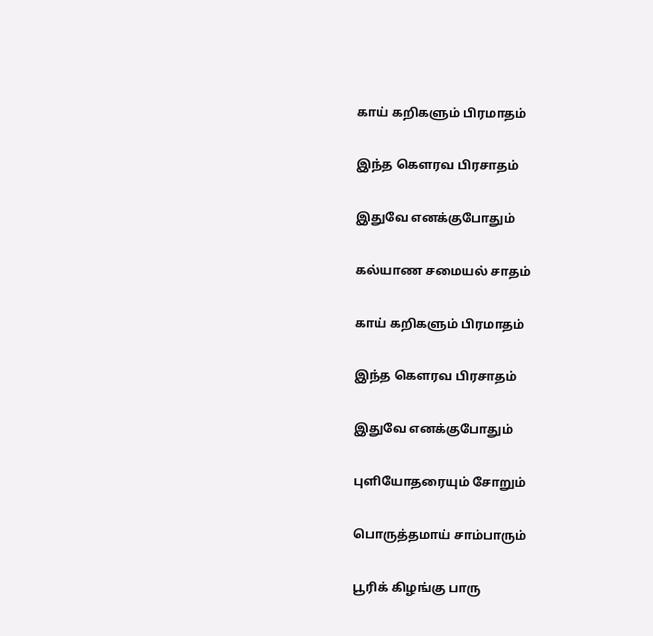காய் கறிகளும் பிரமாதம்

இந்த கெளரவ பிரசாதம்

இதுவே எனக்குபோதும்

கல்யாண சமையல் சாதம்

காய் கறிகளும் பிரமாதம்

இந்த கெளரவ பிரசாதம்

இதுவே எனக்குபோதும்

புளியோதரையும் சோறும்

பொருத்தமாய் சாம்பாரும்

பூரிக் கிழங்கு பாரு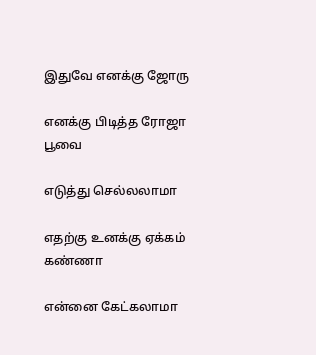இதுவே எனக்கு ஜோரு

எனக்கு பிடித்த ரோஜா பூவை

எடுத்து செல்லலாமா

எதற்கு உனக்கு ஏக்கம் கண்ணா

என்னை கேட்கலாமா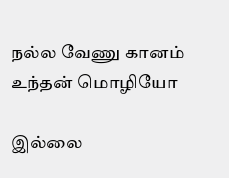நல்ல வேணு கானம் உந்தன் மொழியோ

இல்லை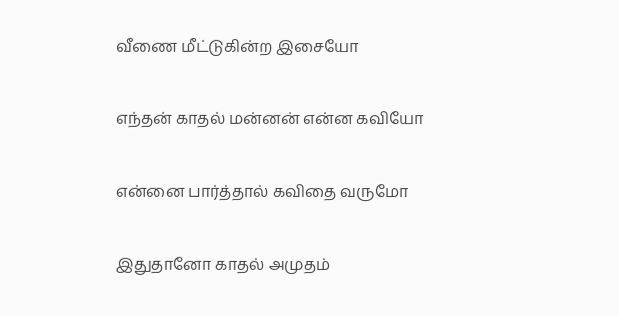வீணை மீட்டுகின்ற இசையோ

எந்தன் காதல் மன்னன் என்ன கவியோ

என்னை பார்த்தால் கவிதை வருமோ

இதுதானோ காதல் அமுதம்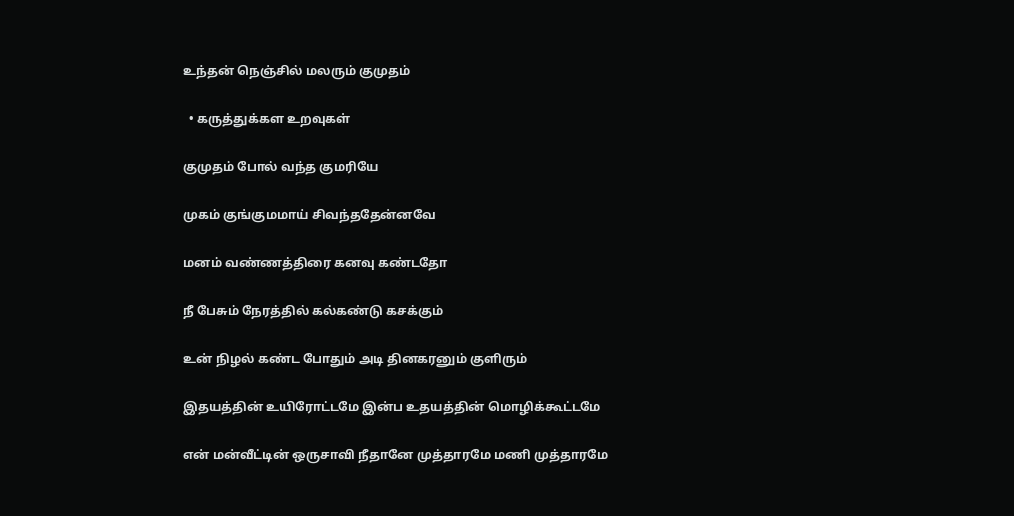உந்தன் நெஞ்சில் மலரும் குமுதம்

  • கருத்துக்கள உறவுகள்

குமுதம் போல் வந்த குமரியே

முகம் குங்குமமாய் சிவந்ததேன்னவே

மனம் வண்ணத்திரை கனவு கண்டதோ

நீ பேசும் நேரத்தில் கல்கண்டு கசக்கும்

உன் நிழல் கண்ட போதும் அடி தினகரனும் குளிரும்

இதயத்தின் உயிரோட்டமே இன்ப உதயத்தின் மொழிக்கூட்டமே

என் மன்வீட்டின் ஒருசாவி நீதானே முத்தாரமே மணி முத்தாரமே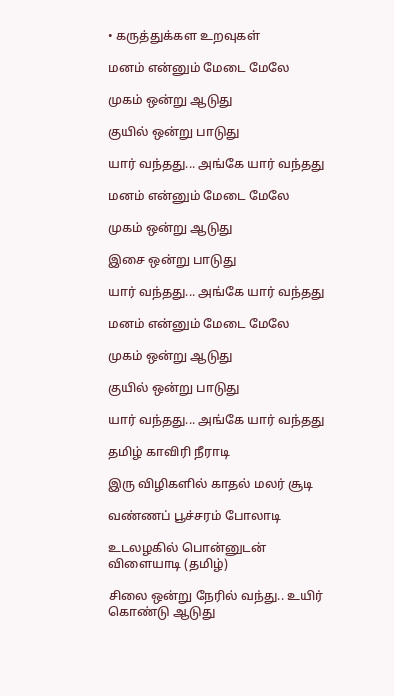• கருத்துக்கள உறவுகள்

மனம் என்னும் மேடை மேலே

முகம் ஒன்று ஆடுது

குயில் ஒன்று பாடுது

யார் வந்தது... அங்கே யார் வந்தது

மனம் என்னும் மேடை மேலே

முகம் ஒன்று ஆடுது

இசை ஒன்று பாடுது

யார் வந்தது... அங்கே யார் வந்தது

மனம் என்னும் மேடை மேலே

முகம் ஒன்று ஆடுது

குயில் ஒன்று பாடுது

யார் வந்தது... அங்கே யார் வந்தது

தமிழ் காவிரி நீராடி

இரு விழிகளில் காதல் மலர் சூடி

வண்ணப் பூச்சரம் போலாடி

உடலழகில் பொன்னுடன் விளையாடி (தமிழ்)

சிலை ஒன்று நேரில் வந்து.. உயிர் கொண்டு ஆடுது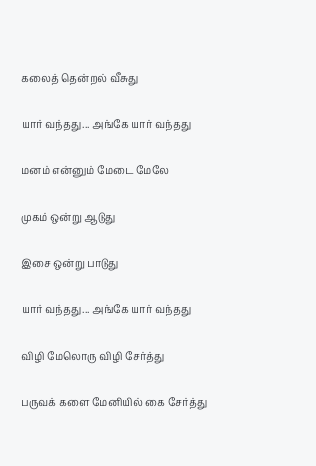கலைத் தென்றல் வீசுது

யார் வந்தது... அங்கே யார் வந்தது

மனம் என்னும் மேடை மேலே

முகம் ஒன்று ஆடுது

இசை ஒன்று பாடுது

யார் வந்தது... அங்கே யார் வந்தது

விழி மேலொரு விழி சேர்த்து

பருவக் களை மேனியில் கை சேர்த்து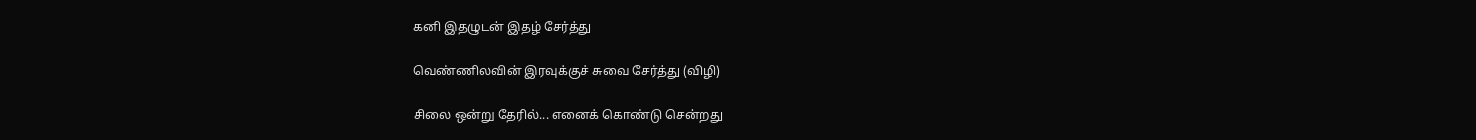கனி இதழுடன் இதழ் சேர்த்து

வெண்ணிலவின் இரவுக்குச் சுவை சேர்த்து (விழி)

சிலை ஒன்று தேரில்... எனைக் கொண்டு சென்றது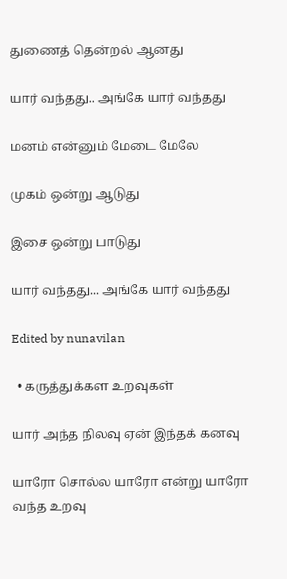துணைத் தென்றல் ஆனது

யார் வந்தது.. அங்கே யார் வந்தது

மனம் என்னும் மேடை மேலே

முகம் ஒன்று ஆடுது

இசை ஒன்று பாடுது

யார் வந்தது... அங்கே யார் வந்தது

Edited by nunavilan

  • கருத்துக்கள உறவுகள்

யார் அந்த நிலவு ஏன் இந்தக் கனவு

யாரோ சொல்ல யாரோ என்று யாரோ வந்த உறவு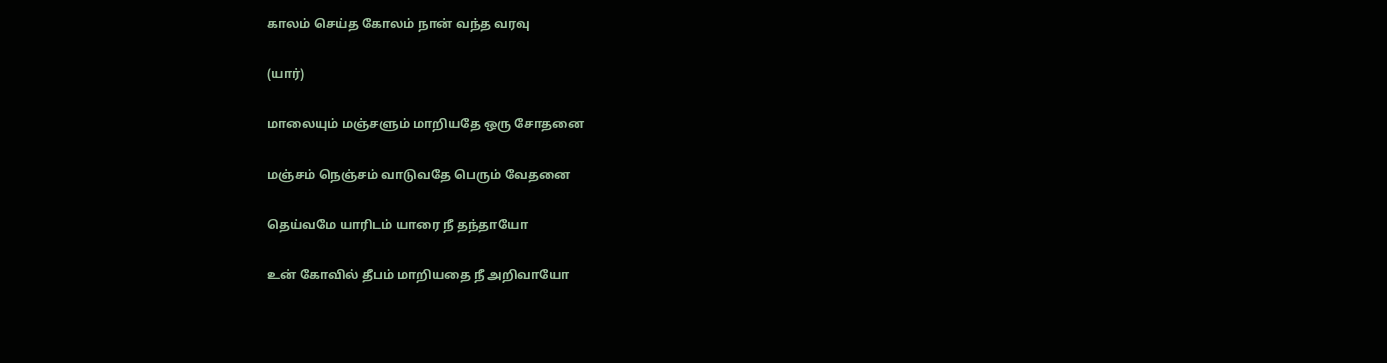காலம் செய்த கோலம் நான் வந்த வரவு

(யார்)

மாலையும் மஞ்சளும் மாறியதே ஒரு சோதனை

மஞ்சம் நெஞ்சம் வாடுவதே பெரும் வேதனை

தெய்வமே யாரிடம் யாரை நீ தந்தாயோ

உன் கோவில் தீபம் மாறியதை நீ அறிவாயோ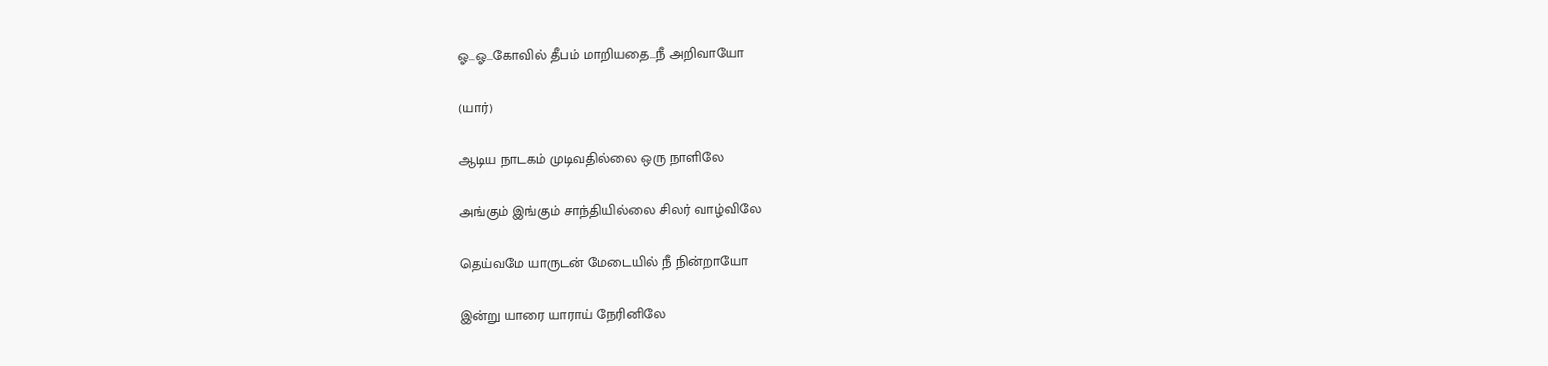ஓ…ஓ…கோவில் தீபம் மாறியதை…நீ அறிவாயோ

(யார்)

ஆடிய நாடகம் முடிவதில்லை ஒரு நாளிலே

அங்கும் இங்கும் சாந்தியில்லை சிலர் வாழ்விலே

தெய்வமே யாருடன் மேடையில் நீ நின்றாயோ

இன்று யாரை யாராய் நேரினிலே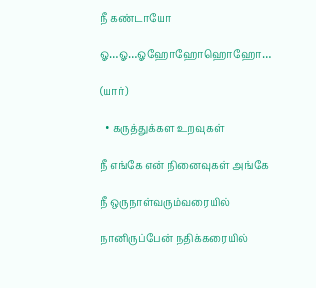நீ கண்டாயோ

ஓ…ஓ…ஓஹோஹோஹொஹோ…

(யார்)

  • கருத்துக்கள உறவுகள்

நீ எங்கே என் நினைவுகள் அங்கே

நீ ஒருநாள்வரும்வரையில்

நானிருப்பேன் நதிக்கரையில்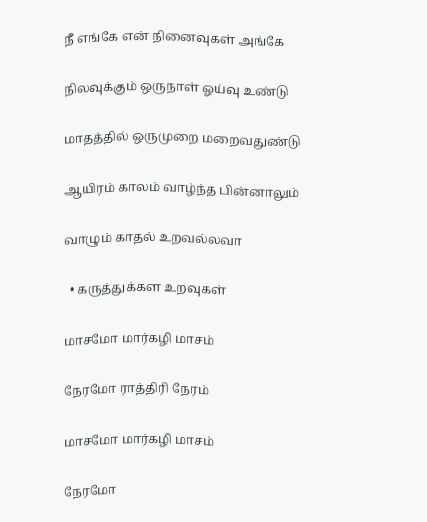நீ எங்கே என் நினைவுகள் அங்கே

நிலவுக்கும் ஒருநாள் ஓய்வு உண்டு

மாதத்தில் ஒருமுறை மறைவதுண்டு

ஆயிரம் காலம் வாழ்ந்த பின்னாலும்

வாழும் காதல் உறவல்லவா

  • கருத்துக்கள உறவுகள்

மாசமோ மார்கழி மாசம்

நேரமோ ராத்திரி நேரம்

மாசமோ மார்கழி மாசம்

நேரமோ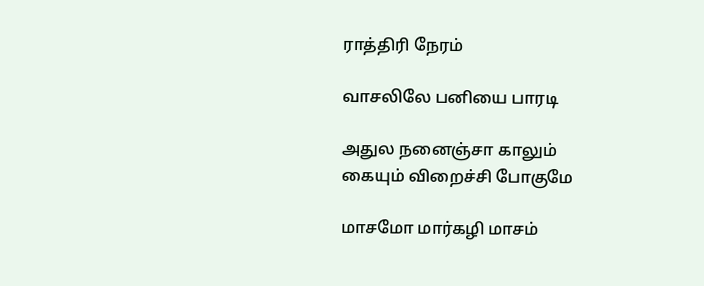ராத்திரி நேரம்

வாசலிலே பனியை பாரடி

அதுல நனைஞ்சா காலும் கையும் விறைச்சி போகுமே

மாசமோ மார்கழி மாசம்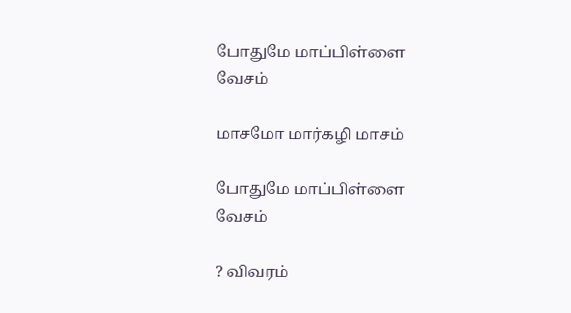போதுமே மாப்பிள்ளை வேசம்

மாசமோ மார்கழி மாசம்

போதுமே மாப்பிள்ளை வேசம்

? விவரம்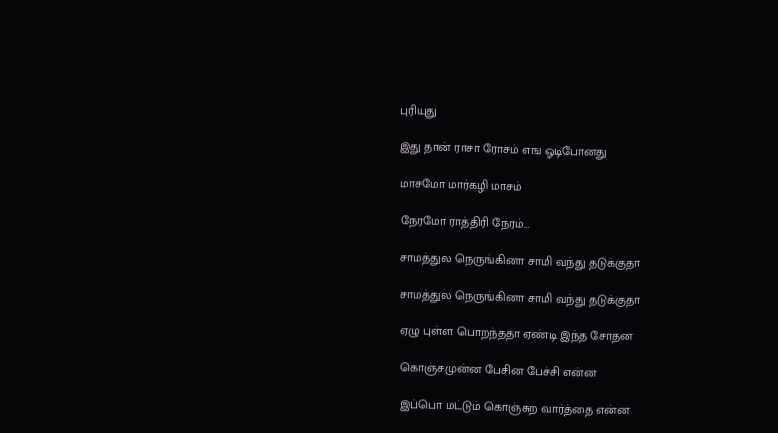புரியுது

இது தான் ராசா ரோசம் எங ஓடிபோனது

மாசமோ மார்கழி மாசம்

நேரமோ ராத்திரி நேரம்…

சாமத்துல நெருங்கினா சாமி வந்து தடுக்குதா

சாமத்துல நெருங்கினா சாமி வந்து தடுக்குதா

ஏழு புள்ள பொறந்ததா ஏண்டி இந்த சோதன

கொஞ்சமுன்ன பேசின பேச்சி என்ன

இப்பொ மட்டும் கொஞ்சுற வார்த்தை என்ன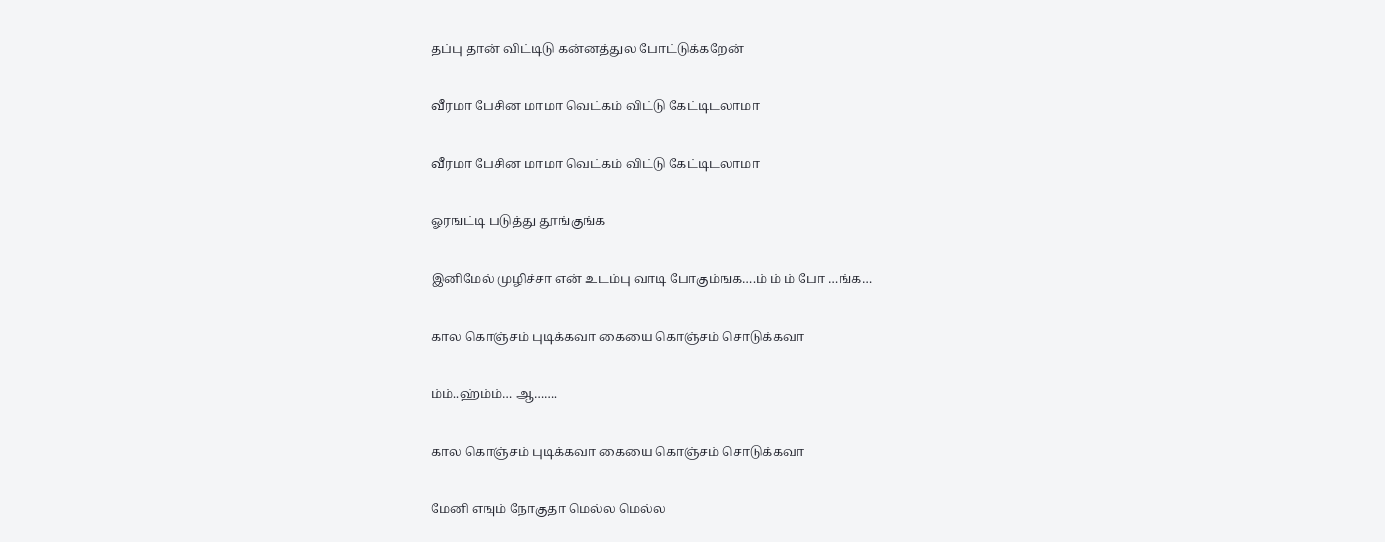தப்பு தான் விட்டிடு கன்னத்துல போட்டுக்கறேன்

வீரமா பேசின மாமா வெட்கம் விட்டு கேட்டிடலாமா

வீரமா பேசின மாமா வெட்கம் விட்டு கேட்டிடலாமா

ஓரஙட்டி படுத்து தூங்குங்க

இனிமேல் முழிச்சா என் உடம்பு வாடி போகும்ஙக….ம் ம் ம் போ …ங்க…

கால கொஞ்சம் புடிக்கவா கையை கொஞ்சம் சொடுக்கவா

ம்ம்..ஹ்ம்ம்… ஆ…….

கால கொஞ்சம் புடிக்கவா கையை கொஞ்சம் சொடுக்கவா

மேனி எஙும் நோகுதா மெல்ல மெல்ல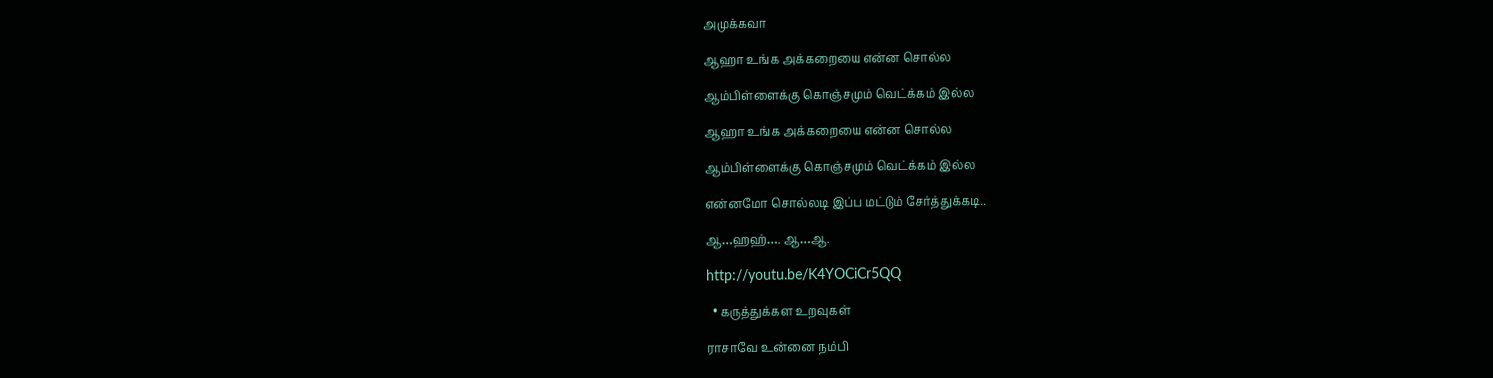அமுக்கவா

ஆஹா உங்க அக்கறையை என்ன சொல்ல

ஆம்பிள்ளைக்கு கொஞ்சமும் வெட்க்கம் இல்ல

ஆஹா உங்க அக்கறையை என்ன சொல்ல

ஆம்பிள்ளைக்கு கொஞ்சமும் வெட்க்கம் இல்ல

என்னமோ சொல்லடி இப்ப மட்டும் சேர்த்துக்கடி..

ஆ…ஹஹ்…. ஆ…ஆ.

http://youtu.be/K4YOCiCr5QQ

  • கருத்துக்கள உறவுகள்

ராசாவே உன்னை நம்பி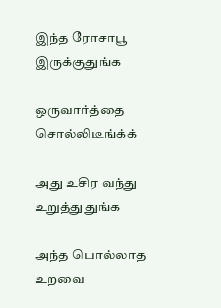இந்த ரோசாபூ இருக்குதுங்க

ஒருவார்த்தை சொல்லிடீங்க்க்

அது உசிர வந்து உறுத்துதுங்க

அந்த பொல்லாத உறவை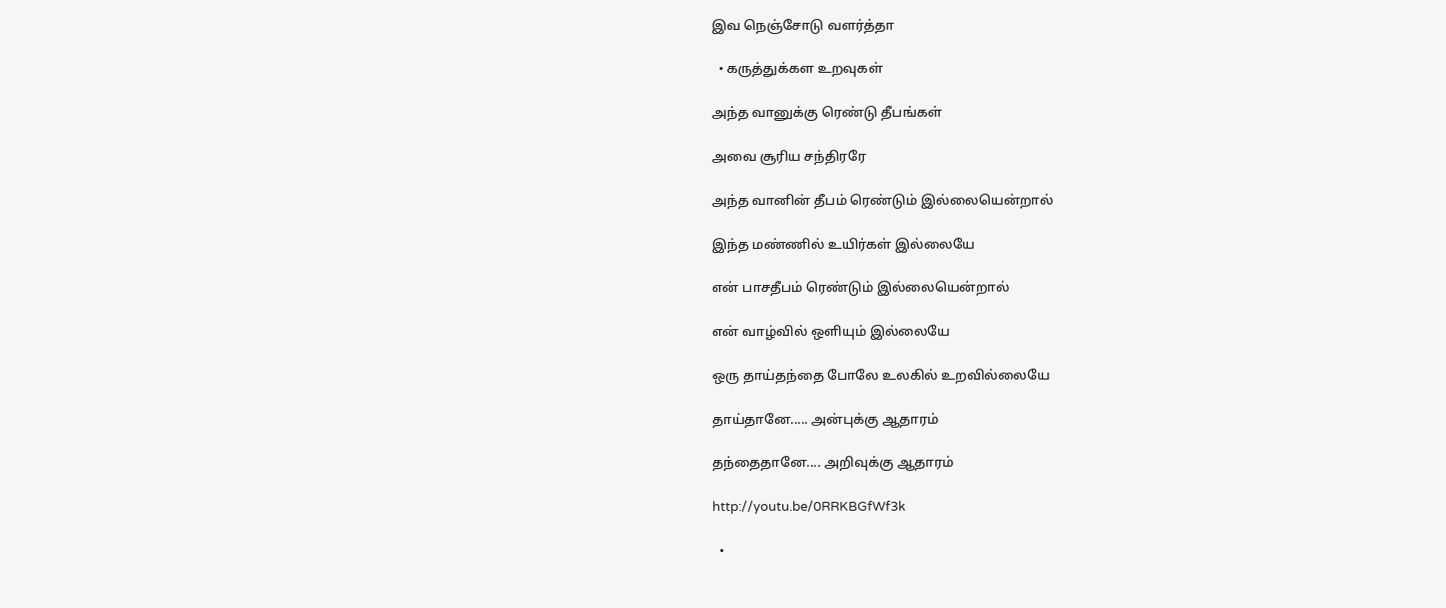இவ நெஞ்சோடு வளர்த்தா

  • கருத்துக்கள உறவுகள்

அந்த வானுக்கு ரெண்டு தீபங்கள்

அவை சூரிய சந்திரரே

அந்த வானின் தீபம் ரெண்டும் இல்லையென்றால்

இந்த மண்ணில் உயிர்கள் இல்லையே

என் பாசதீபம் ரெண்டும் இல்லையென்றால்

என் வாழ்வில் ஒளியும் இல்லையே

ஒரு தாய்தந்தை போலே உலகில் உறவில்லையே

தாய்தானே..... அன்புக்கு ஆதாரம்

தந்தைதானே.... அறிவுக்கு ஆதாரம்

http://youtu.be/0RRKBGfWf3k

  •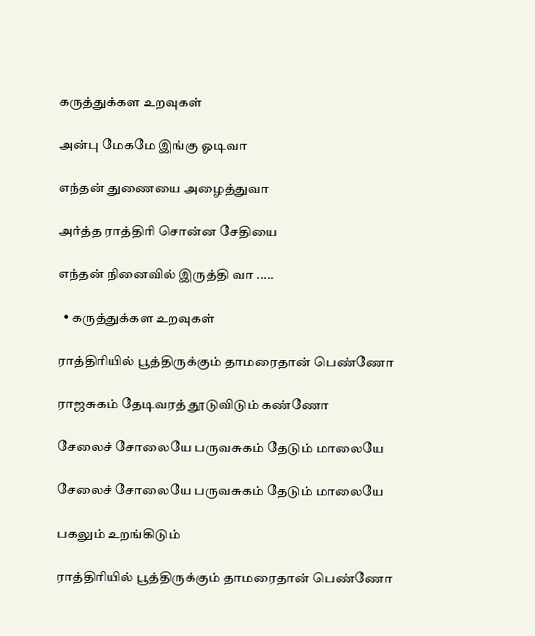கருத்துக்கள உறவுகள்

அன்பு மேகமே இங்கு ஓடிவா

எந்தன் துணையை அழைத்துவா

அர்த்த ராத்திரி சொன்ன சேதியை

எந்தன் நினைவில் இருத்தி வா .....

  • கருத்துக்கள உறவுகள்

ராத்திரியில் பூத்திருக்கும் தாமரைதான் பெண்ணோ

ராஜசுகம் தேடிவரத் தூடுவிடும் கண்ணோ

சேலைச் சோலையே பருவசுகம் தேடும் மாலையே

சேலைச் சோலையே பருவசுகம் தேடும் மாலையே

பகலும் உறங்கிடும்

ராத்திரியில் பூத்திருக்கும் தாமரைதான் பெண்ணோ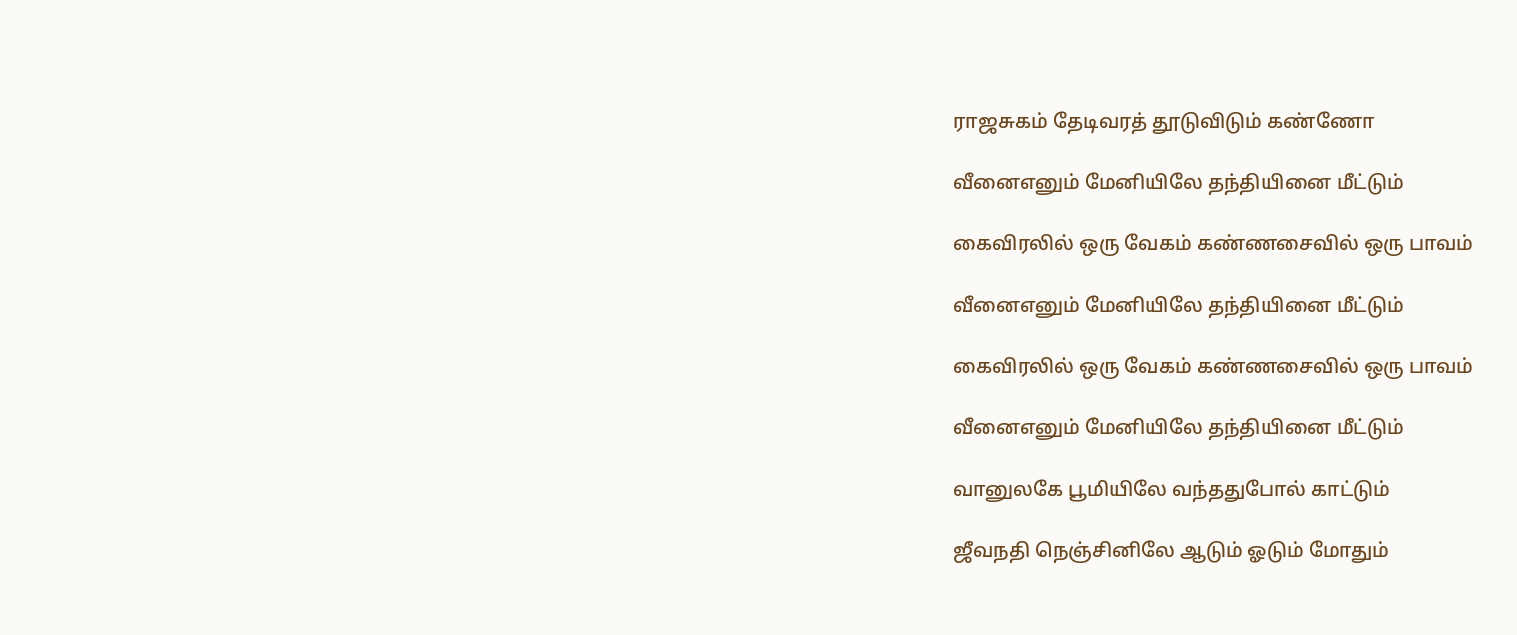ராஜசுகம் தேடிவரத் தூடுவிடும் கண்ணோ

வீனைஎனும் மேனியிலே தந்தியினை மீட்டும்

கைவிரலில் ஒரு வேகம் கண்ணசைவில் ஒரு பாவம்

வீனைஎனும் மேனியிலே தந்தியினை மீட்டும்

கைவிரலில் ஒரு வேகம் கண்ணசைவில் ஒரு பாவம்

வீனைஎனும் மேனியிலே தந்தியினை மீட்டும்

வானுலகே பூமியிலே வந்ததுபோல் காட்டும்

ஜீவநதி நெஞ்சினிலே ஆடும் ஓடும் மோதும்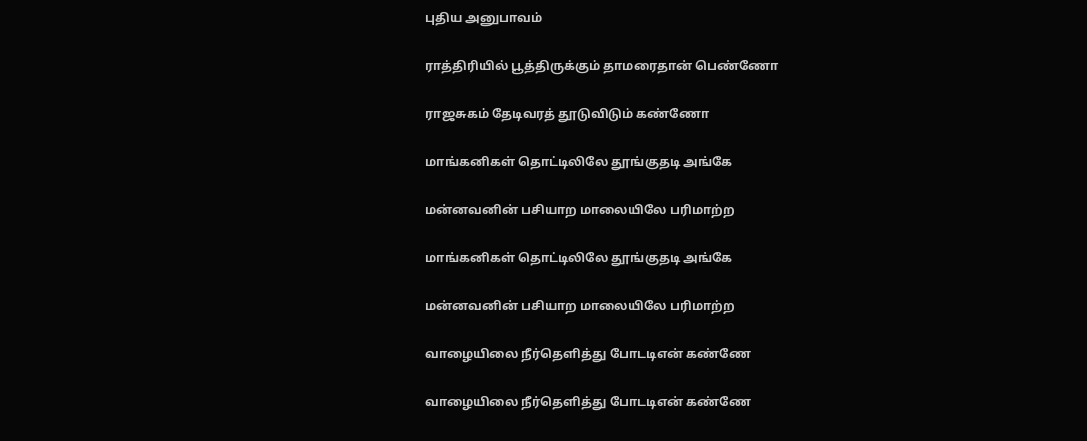புதிய அனுபாவம்

ராத்திரியில் பூத்திருக்கும் தாமரைதான் பெண்ணோ

ராஜசுகம் தேடிவரத் தூடுவிடும் கண்ணோ

மாங்கனிகள் தொட்டிலிலே தூங்குதடி அங்கே

மன்னவனின் பசியாற மாலையிலே பரிமாற்ற

மாங்கனிகள் தொட்டிலிலே தூங்குதடி அங்கே

மன்னவனின் பசியாற மாலையிலே பரிமாற்ற

வாழையிலை நீர்தெளித்து போடடிஎன் கண்ணே

வாழையிலை நீர்தெளித்து போடடிஎன் கண்ணே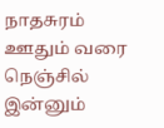நாதசுரம் ஊதும் வரை நெஞ்சில் இன்னும்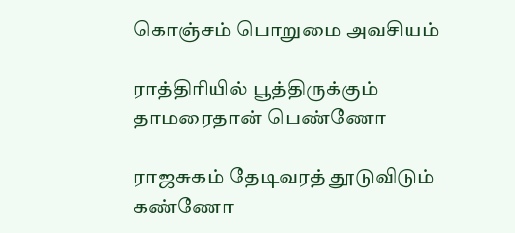கொஞ்சம் பொறுமை அவசியம்

ராத்திரியில் பூத்திருக்கும் தாமரைதான் பெண்ணோ

ராஜசுகம் தேடிவரத் தூடுவிடும் கண்ணோ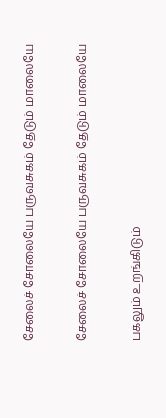சேலைச் சோலையே பருவசுகம் தேடும் மாலையே

சேலைச் சோலையே பருவசுகம் தேடும் மாலையே

பகலும் உறங்கிடும்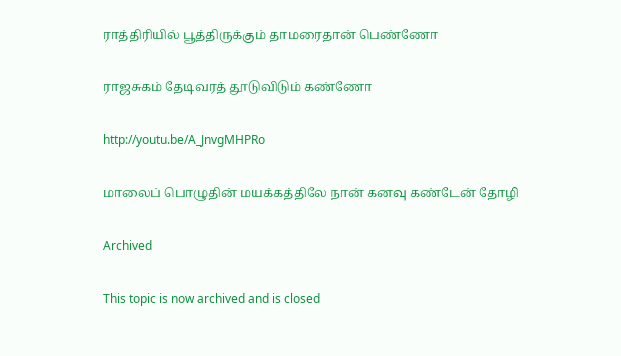ராத்திரியில் பூத்திருக்கும் தாமரைதான் பெண்ணோ

ராஜசுகம் தேடிவரத் தூடுவிடும் கண்ணோ

http://youtu.be/A_JnvgMHPRo

மாலைப் பொழுதின் மயக்கத்திலே நான் கனவு கண்டேன் தோழி

Archived

This topic is now archived and is closed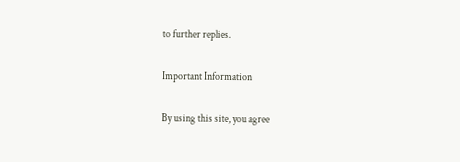to further replies.

Important Information

By using this site, you agree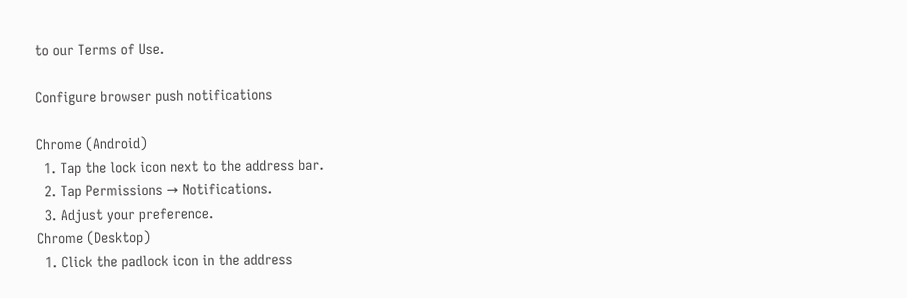to our Terms of Use.

Configure browser push notifications

Chrome (Android)
  1. Tap the lock icon next to the address bar.
  2. Tap Permissions → Notifications.
  3. Adjust your preference.
Chrome (Desktop)
  1. Click the padlock icon in the address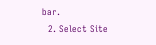bar.
  2. Select Site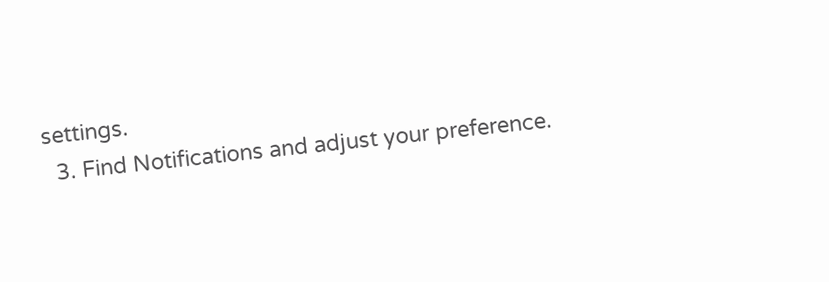settings.
  3. Find Notifications and adjust your preference.